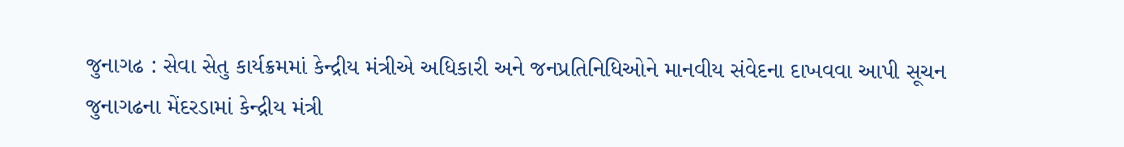જુનાગઢ : સેવા સેતુ કાર્યક્રમમાં કેન્દ્રીય મંત્રીએ અધિકારી અને જનપ્રતિનિધિઓને માનવીય સંવેદના દાખવવા આપી સૂચન
જુનાગઢના મેંદરડામાં કેન્દ્રીય મંત્રી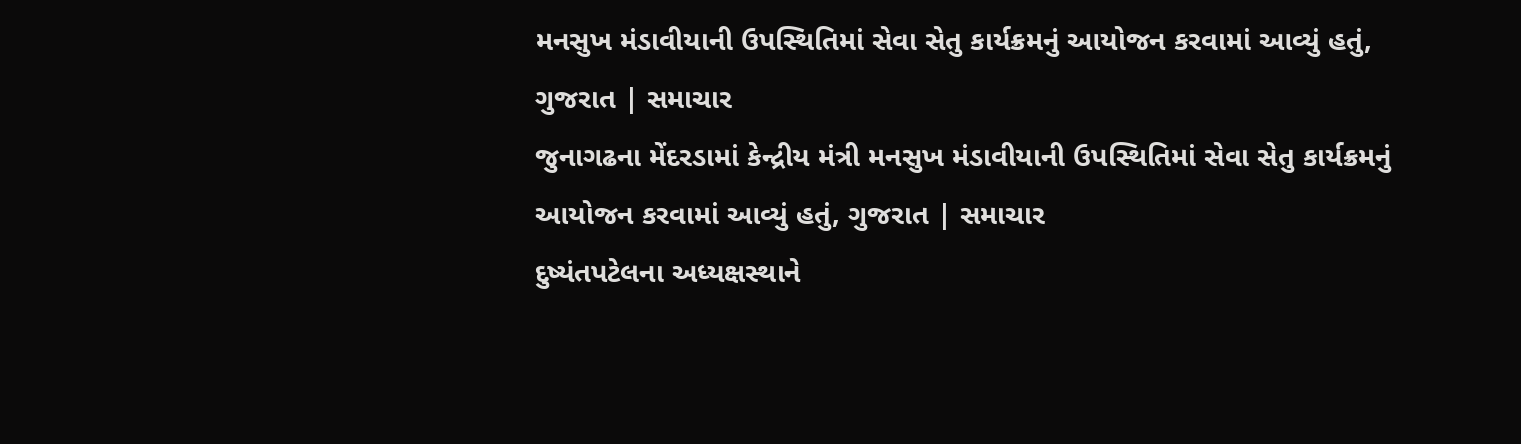મનસુખ મંડાવીયાની ઉપસ્થિતિમાં સેવા સેતુ કાર્યક્રમનું આયોજન કરવામાં આવ્યું હતું, ગુજરાત | સમાચાર
જુનાગઢના મેંદરડામાં કેન્દ્રીય મંત્રી મનસુખ મંડાવીયાની ઉપસ્થિતિમાં સેવા સેતુ કાર્યક્રમનું આયોજન કરવામાં આવ્યું હતું, ગુજરાત | સમાચાર
દુષ્યંતપટેલના અધ્યક્ષસ્થાને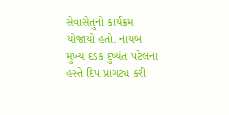સેવાસેતુનો કાર્યક્રમ યોજાયો હતો. નાયબ મુખ્ય દડક દુષ્યંત પટેલના હસ્તે દિપ પ્રાગટ્ય કરી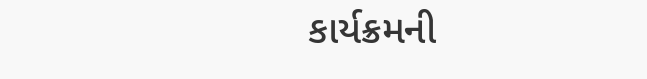કાર્યક્રમની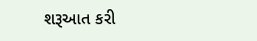શરૂઆત કરી